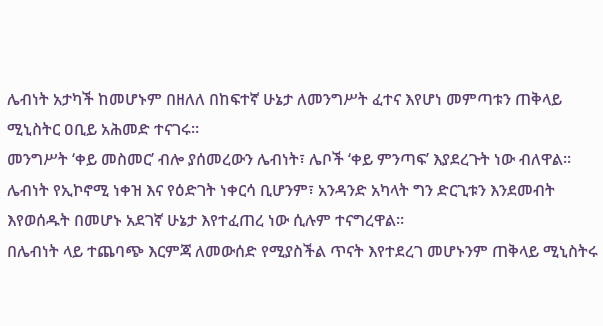ሌብነት አታካች ከመሆኑም በዘለለ በከፍተኛ ሁኔታ ለመንግሥት ፈተና እየሆነ መምጣቱን ጠቅላይ ሚኒስትር ዐቢይ አሕመድ ተናገሩ።
መንግሥት ‘ቀይ መስመር’ ብሎ ያሰመረውን ሌብነት፣ ሌቦች ‘ቀይ ምንጣፍ’ እያደረጉት ነው ብለዋል።
ሌብነት የኢኮኖሚ ነቀዝ እና የዕድገት ነቀርሳ ቢሆንም፣ አንዳንድ አካላት ግን ድርጊቱን እንደመብት እየወሰዱት በመሆኑ አደገኛ ሁኔታ እየተፈጠረ ነው ሲሉም ተናግረዋል።
በሌብነት ላይ ተጨባጭ እርምጃ ለመውሰድ የሚያስችል ጥናት እየተደረገ መሆኑንም ጠቅላይ ሚኒስትሩ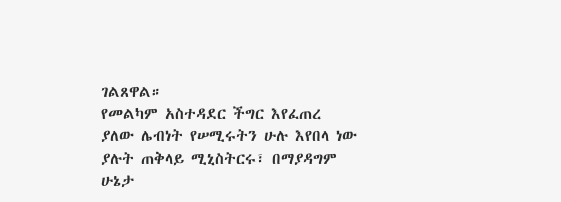ገልጸዋል።
የመልካም አስተዳደር ችግር እየፈጠረ ያለው ሌብነት የሠሚሩትን ሁሉ እየበላ ነው ያሉት ጠቅላይ ሚኒስትርሩ፣ በማያዳግም ሁኔታ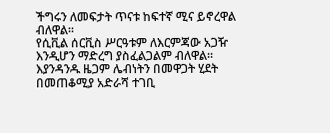ችግሩን ለመፍታት ጥናቱ ከፍተኛ ሚና ይኖረዋል ብለዋል።
የሲቪል ሰርቪስ ሥርዓቱም ለእርምጃው አጋዥ እንዲሆን ማድረግ ያስፈልጋልም ብለዋል።
እያንዳንዱ ዜጋም ሌብነትን በመዋጋት ሂደት በመጠቆሚያ አድራሻ ተገቢ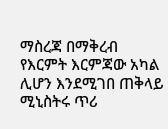ማስረጃ በማቅረብ የእርምት እርምጃው አካል ሊሆን እንደሚገበ ጠቅላይ ሚኒስትሩ ጥሪ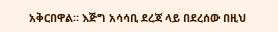አቅርበዋል። እጅግ አሳሳቢ ደረጃ ላይ በደረሰው በዚህ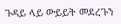ጉዳይ ላይ ውይይት መደረጉን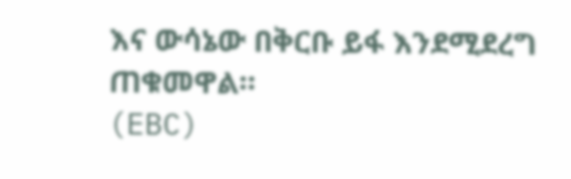እና ውሳኔው በቅርቡ ይፋ እንደሚደረግ ጠቁመዋል።
(EBC)